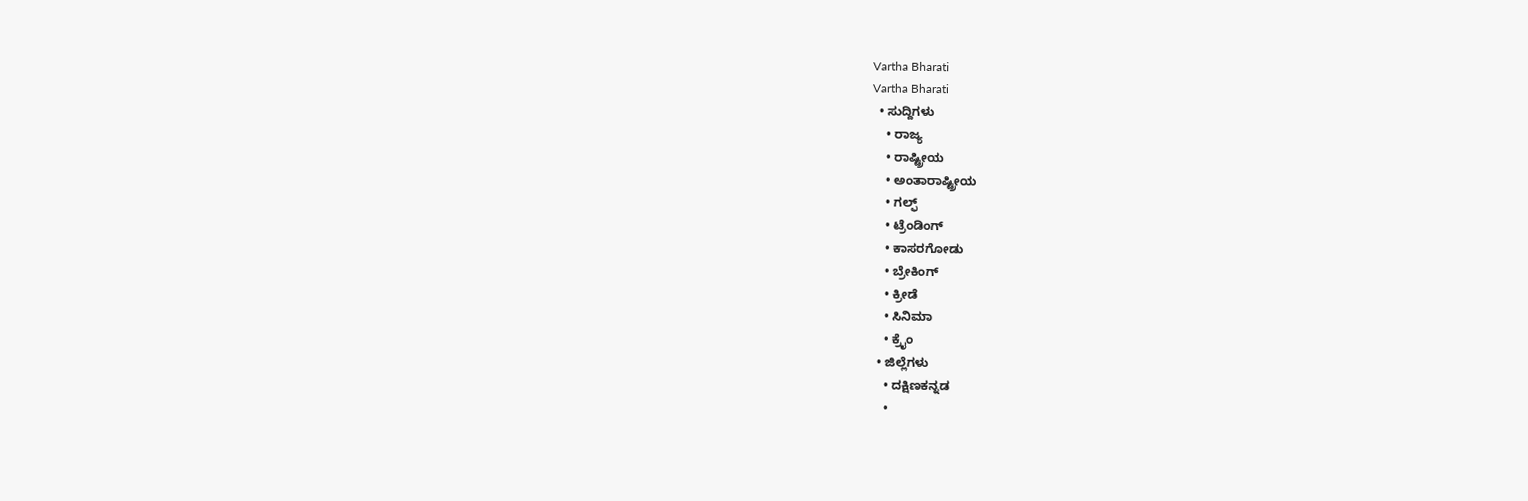Vartha Bharati
Vartha Bharati
  • ಸುದ್ದಿಗಳು
    • ರಾಜ್ಯ
    • ರಾಷ್ಟ್ರೀಯ
    • ಅಂತಾರಾಷ್ಟ್ರೀಯ
    • ಗಲ್ಫ್
    • ಟ್ರೆಂಡಿಂಗ್
    • ಕಾಸರಗೋಡು
    • ಬ್ರೇಕಿಂಗ್
    • ಕ್ರೀಡೆ
    • ಸಿನಿಮಾ
    • ಕ್ರೈಂ
  • ಜಿಲ್ಲೆಗಳು
    • ದಕ್ಷಿಣಕನ್ನಡ
    •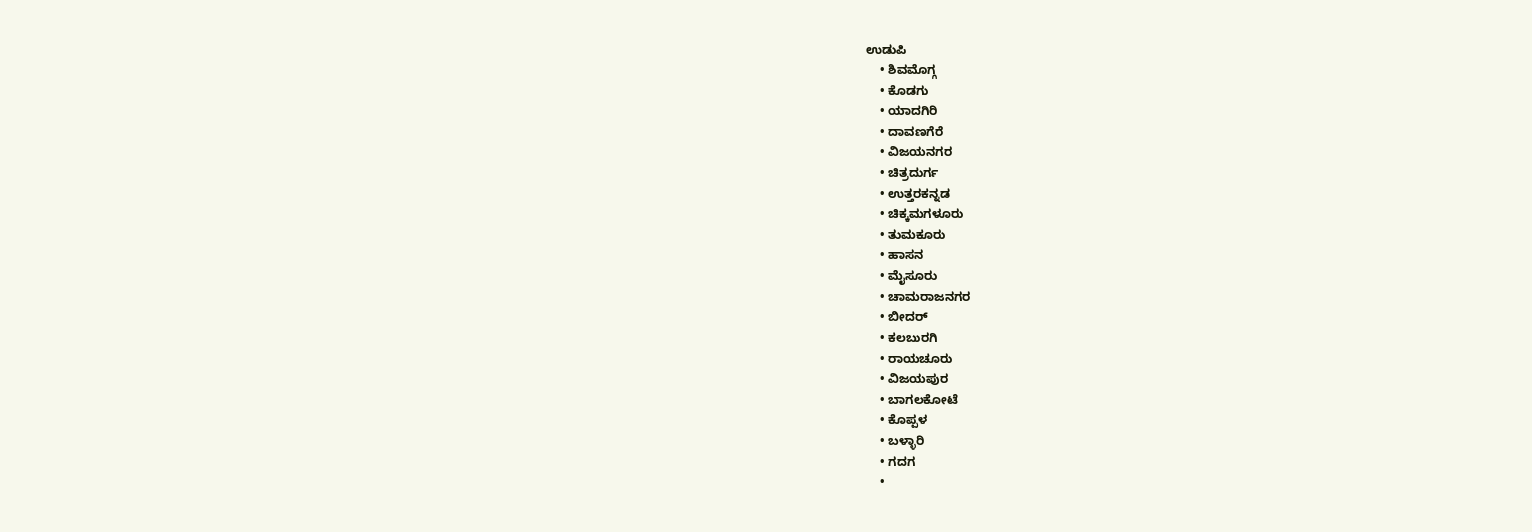ಉಡುಪಿ
    • ಶಿವಮೊಗ್ಗ
    • ಕೊಡಗು
    • ಯಾದಗಿರಿ
    • ದಾವಣಗೆರೆ
    • ವಿಜಯನಗರ
    • ಚಿತ್ರದುರ್ಗ
    • ಉತ್ತರಕನ್ನಡ
    • ಚಿಕ್ಕಮಗಳೂರು
    • ತುಮಕೂರು
    • ಹಾಸನ
    • ಮೈಸೂರು
    • ಚಾಮರಾಜನಗರ
    • ಬೀದರ್‌
    • ಕಲಬುರಗಿ
    • ರಾಯಚೂರು
    • ವಿಜಯಪುರ
    • ಬಾಗಲಕೋಟೆ
    • ಕೊಪ್ಪಳ
    • ಬಳ್ಳಾರಿ
    • ಗದಗ
    •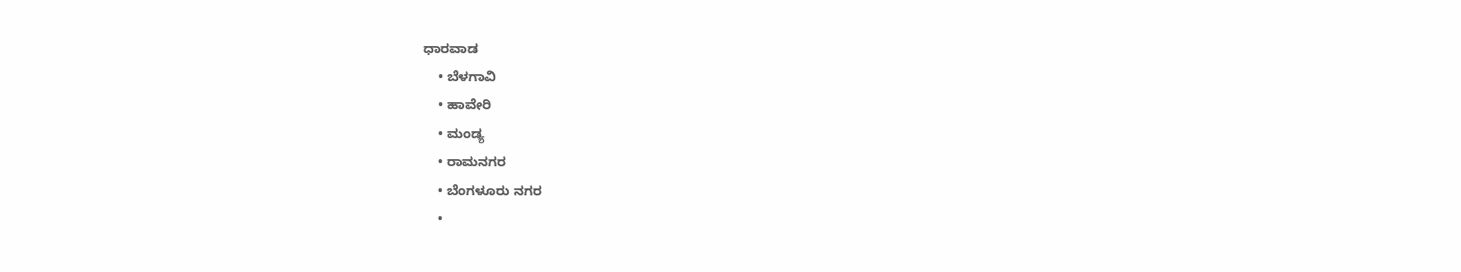ಧಾರವಾಡ‌
    • ಬೆಳಗಾವಿ
    • ಹಾವೇರಿ
    • ಮಂಡ್ಯ
    • ರಾಮನಗರ
    • ಬೆಂಗಳೂರು ನಗರ
    •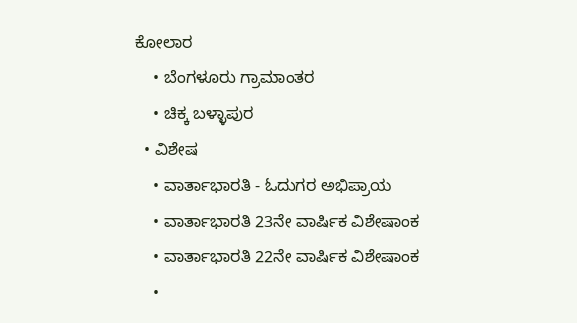ಕೋಲಾರ
    • ಬೆಂಗಳೂರು ಗ್ರಾಮಾಂತರ
    • ಚಿಕ್ಕ ಬಳ್ಳಾಪುರ
  • ವಿಶೇಷ
    • ವಾರ್ತಾಭಾರತಿ - ಓದುಗರ ಅಭಿಪ್ರಾಯ
    • ವಾರ್ತಾಭಾರತಿ 23ನೇ ವಾರ್ಷಿಕ ವಿಶೇಷಾಂಕ
    • ವಾರ್ತಾಭಾರತಿ 22ನೇ ವಾರ್ಷಿಕ ವಿಶೇಷಾಂಕ
    •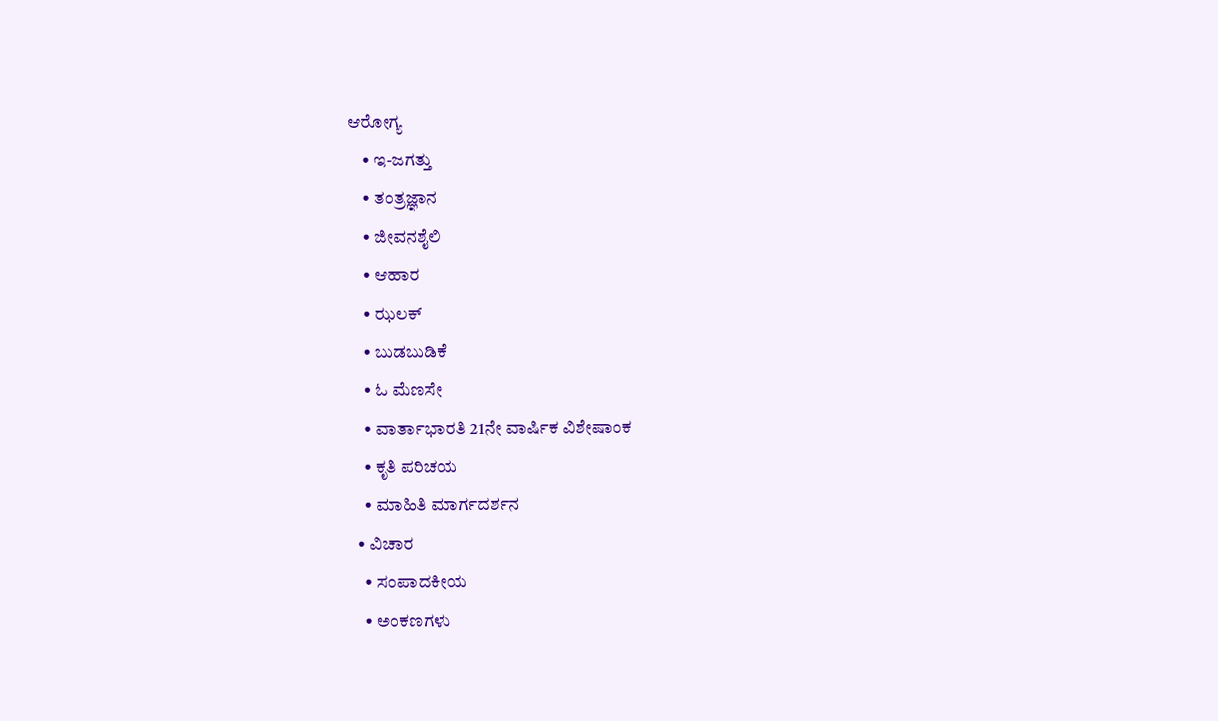ಆರೋಗ್ಯ
    • ಇ-ಜಗತ್ತು
    • ತಂತ್ರಜ್ಞಾನ
    • ಜೀವನಶೈಲಿ
    • ಆಹಾರ
    • ಝಲಕ್
    • ಬುಡಬುಡಿಕೆ
    • ಓ ಮೆಣಸೇ
    • ವಾರ್ತಾಭಾರತಿ 21ನೇ ವಾರ್ಷಿಕ ವಿಶೇಷಾಂಕ
    • ಕೃತಿ ಪರಿಚಯ
    • ಮಾಹಿತಿ ಮಾರ್ಗದರ್ಶನ
  • ವಿಚಾರ
    • ಸಂಪಾದಕೀಯ
    • ಅಂಕಣಗಳು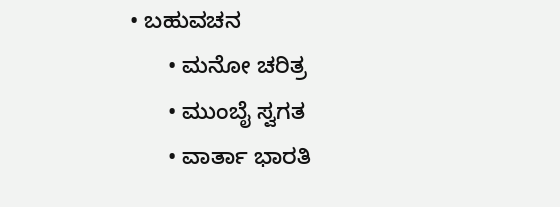• ಬಹುವಚನ
      • ಮನೋ ಚರಿತ್ರ
      • ಮುಂಬೈ ಸ್ವಗತ
      • ವಾರ್ತಾ ಭಾರತಿ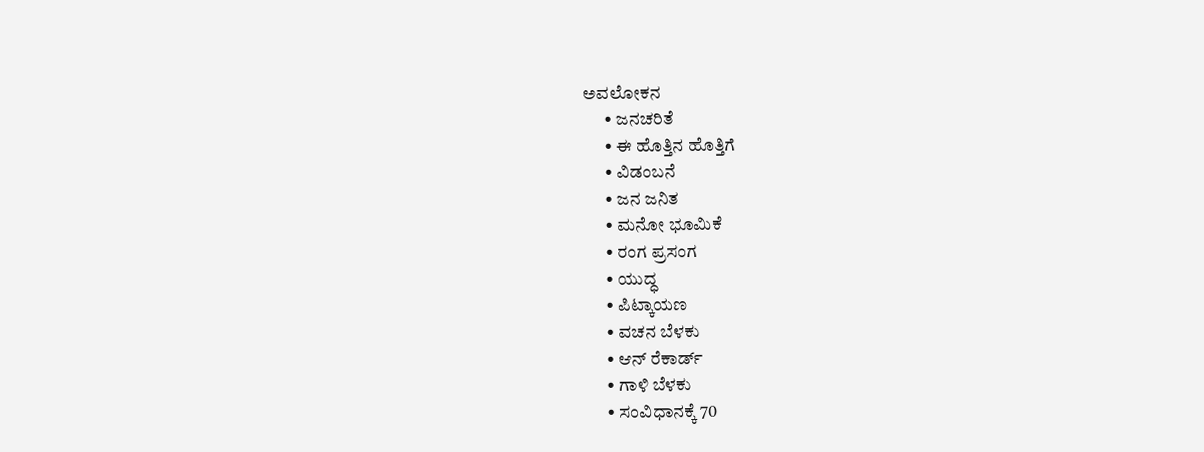ಅವಲೋಕನ
      • ಜನಚರಿತೆ
      • ಈ ಹೊತ್ತಿನ ಹೊತ್ತಿಗೆ
      • ವಿಡಂಬನೆ
      • ಜನ ಜನಿತ
      • ಮನೋ ಭೂಮಿಕೆ
      • ರಂಗ ಪ್ರಸಂಗ
      • ಯುದ್ಧ
      • ಪಿಟ್ಕಾಯಣ
      • ವಚನ ಬೆಳಕು
      • ಆನ್ ರೆಕಾರ್ಡ್
      • ಗಾಳಿ ಬೆಳಕು
      • ಸಂವಿಧಾನಕ್ಕೆ 70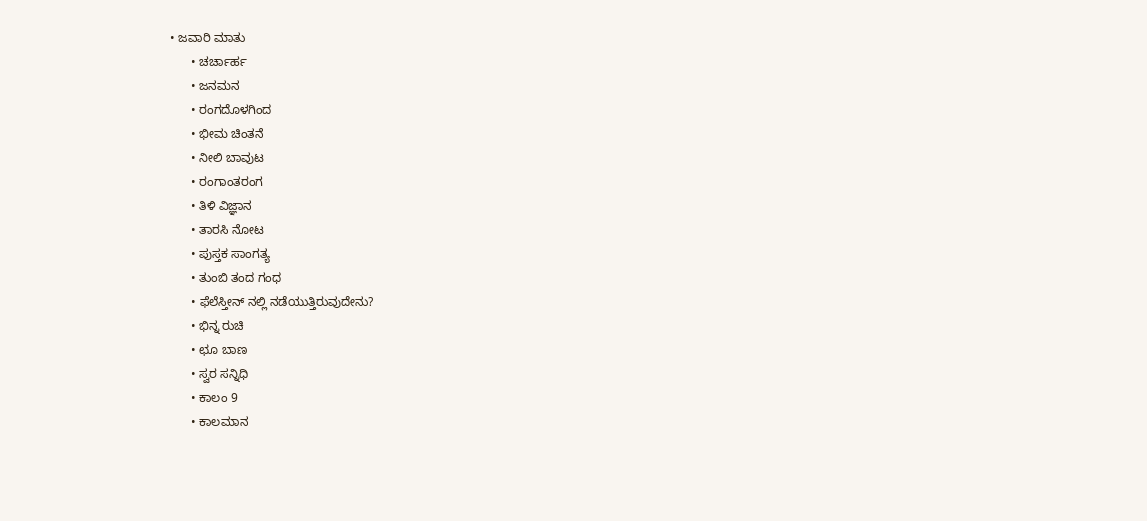• ಜವಾರಿ ಮಾತು
      • ಚರ್ಚಾರ್ಹ
      • ಜನಮನ
      • ರಂಗದೊಳಗಿಂದ
      • ಭೀಮ ಚಿಂತನೆ
      • ನೀಲಿ ಬಾವುಟ
      • ರಂಗಾಂತರಂಗ
      • ತಿಳಿ ವಿಜ್ಞಾನ
      • ತಾರಸಿ ನೋಟ
      • ಪುಸ್ತಕ ಸಾಂಗತ್ಯ
      • ತುಂಬಿ ತಂದ ಗಂಧ
      • ಫೆಲೆಸ್ತೀನ್ ‌ನಲ್ಲಿ ನಡೆಯುತ್ತಿರುವುದೇನು?
      • ಭಿನ್ನ ರುಚಿ
      • ಛೂ ಬಾಣ
      • ಸ್ವರ ಸನ್ನಿಧಿ
      • ಕಾಲಂ 9
      • ಕಾಲಮಾನ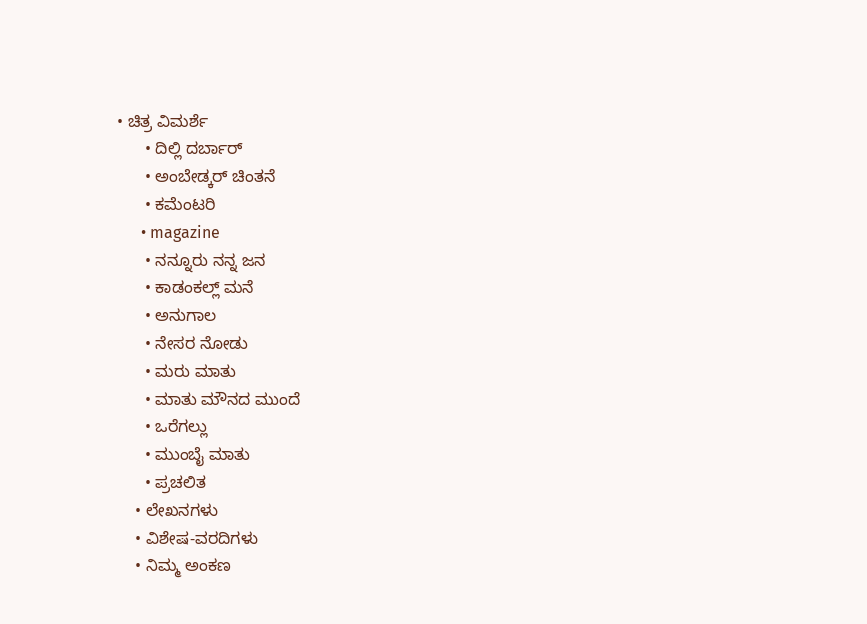• ಚಿತ್ರ ವಿಮರ್ಶೆ
      • ದಿಲ್ಲಿ ದರ್ಬಾರ್
      • ಅಂಬೇಡ್ಕರ್ ಚಿಂತನೆ
      • ಕಮೆಂಟರಿ
      • magazine
      • ನನ್ನೂರು ನನ್ನ ಜನ
      • ಕಾಡಂಕಲ್ಲ್ ಮನೆ
      • ಅನುಗಾಲ
      • ನೇಸರ ನೋಡು
      • ಮರು ಮಾತು
      • ಮಾತು ಮೌನದ ಮುಂದೆ
      • ಒರೆಗಲ್ಲು
      • ಮುಂಬೈ ಮಾತು
      • ಪ್ರಚಲಿತ
    • ಲೇಖನಗಳು
    • ವಿಶೇಷ-ವರದಿಗಳು
    • ನಿಮ್ಮ ಅಂಕಣ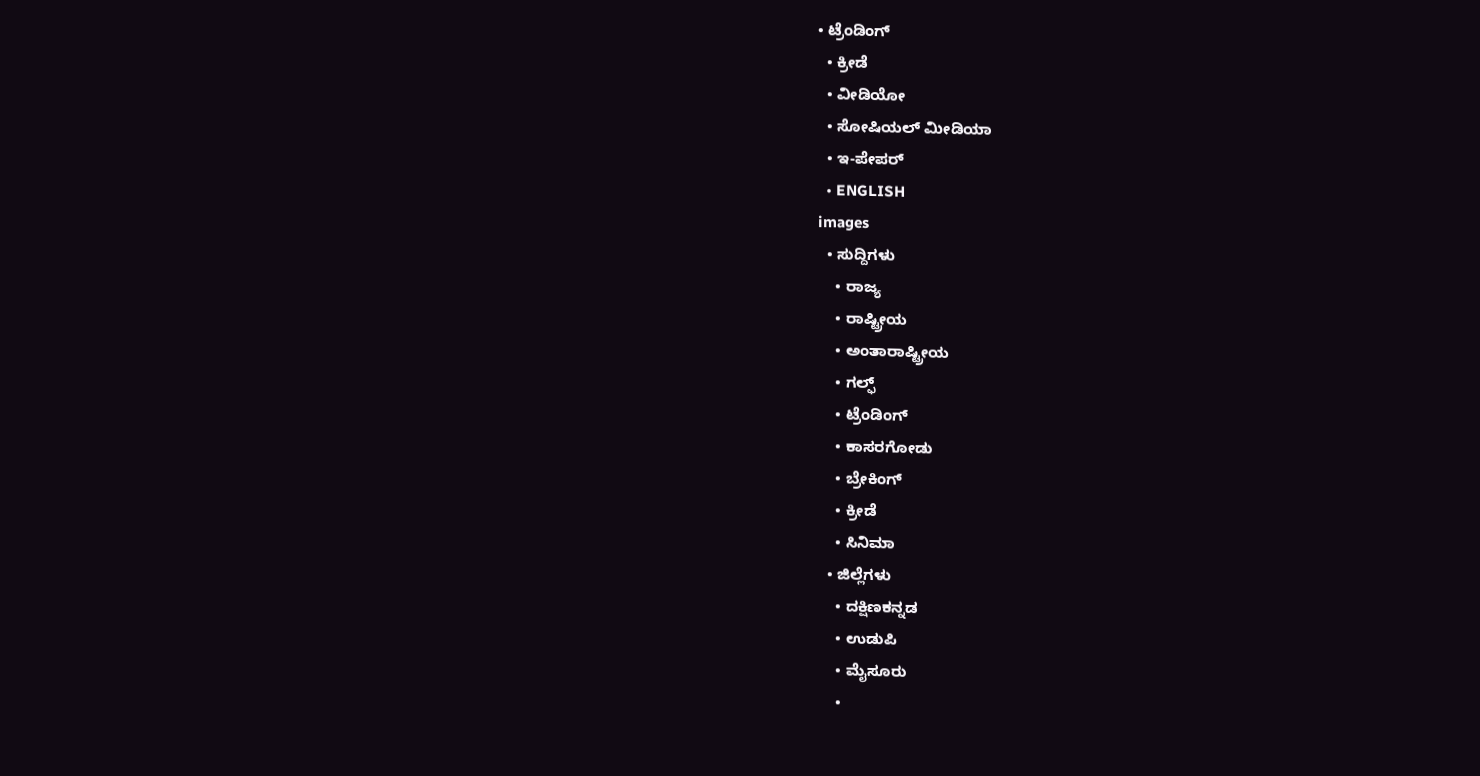• ಟ್ರೆಂಡಿಂಗ್
  • ಕ್ರೀಡೆ
  • ವೀಡಿಯೋ
  • ಸೋಷಿಯಲ್ ಮೀಡಿಯಾ
  • ಇ-ಪೇಪರ್
  • ENGLISH
images
  • ಸುದ್ದಿಗಳು
    • ರಾಜ್ಯ
    • ರಾಷ್ಟ್ರೀಯ
    • ಅಂತಾರಾಷ್ಟ್ರೀಯ
    • ಗಲ್ಫ್
    • ಟ್ರೆಂಡಿಂಗ್
    • ಕಾಸರಗೋಡು
    • ಬ್ರೇಕಿಂಗ್
    • ಕ್ರೀಡೆ
    • ಸಿನಿಮಾ
  • ಜಿಲ್ಲೆಗಳು
    • ದಕ್ಷಿಣಕನ್ನಡ
    • ಉಡುಪಿ
    • ಮೈಸೂರು
    •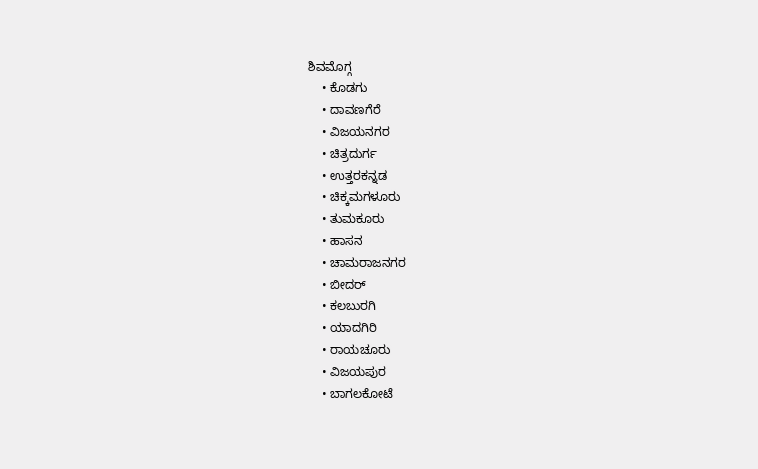ಶಿವಮೊಗ್ಗ
    • ಕೊಡಗು
    • ದಾವಣಗೆರೆ
    • ವಿಜಯನಗರ
    • ಚಿತ್ರದುರ್ಗ
    • ಉತ್ತರಕನ್ನಡ
    • ಚಿಕ್ಕಮಗಳೂರು
    • ತುಮಕೂರು
    • ಹಾಸನ
    • ಚಾಮರಾಜನಗರ
    • ಬೀದರ್‌
    • ಕಲಬುರಗಿ
    • ಯಾದಗಿರಿ
    • ರಾಯಚೂರು
    • ವಿಜಯಪುರ
    • ಬಾಗಲಕೋಟೆ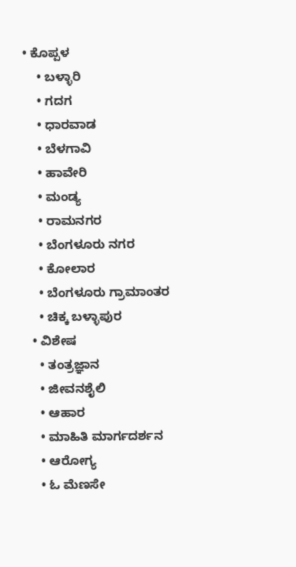• ಕೊಪ್ಪಳ
    • ಬಳ್ಳಾರಿ
    • ಗದಗ
    • ಧಾರವಾಡ
    • ಬೆಳಗಾವಿ
    • ಹಾವೇರಿ
    • ಮಂಡ್ಯ
    • ರಾಮನಗರ
    • ಬೆಂಗಳೂರು ನಗರ
    • ಕೋಲಾರ
    • ಬೆಂಗಳೂರು ಗ್ರಾಮಾಂತರ
    • ಚಿಕ್ಕ ಬಳ್ಳಾಪುರ
  • ವಿಶೇಷ
    • ತಂತ್ರಜ್ಞಾನ
    • ಜೀವನಶೈಲಿ
    • ಆಹಾರ
    • ಮಾಹಿತಿ ಮಾರ್ಗದರ್ಶನ
    • ಆರೋಗ್ಯ
    • ಓ ಮೆಣಸೇ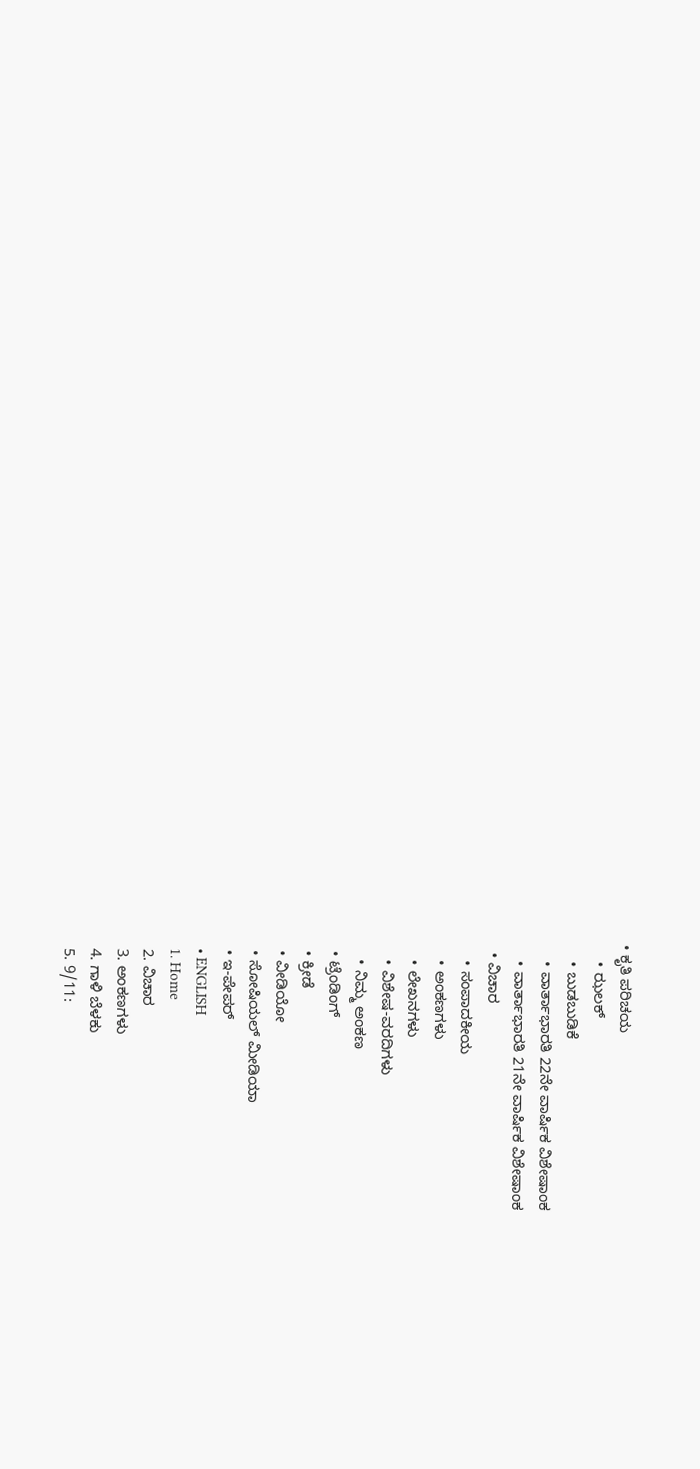• ಕೃತಿ ಪರಿಚಯ
    • ಝಲಕ್
    • ಬುಡಬುಡಿಕೆ
    • ವಾರ್ತಾಭಾರತಿ 22ನೇ ವಾರ್ಷಿಕ ವಿಶೇಷಾಂಕ
    • ವಾರ್ತಾಭಾರತಿ 21ನೇ ವಾರ್ಷಿಕ ವಿಶೇಷಾಂಕ
  • ವಿಚಾರ
    • ಸಂಪಾದಕೀಯ
    • ಅಂಕಣಗಳು
    • ಲೇಖನಗಳು
    • ವಿಶೇಷ-ವರದಿಗಳು
    • ನಿಮ್ಮ ಅಂಕಣ
  • ಟ್ರೆಂಡಿಂಗ್
  • ಕ್ರೀಡೆ
  • ವೀಡಿಯೋ
  • ಸೋಷಿಯಲ್ ಮೀಡಿಯಾ
  • ಇ-ಪೇಪರ್
  • ENGLISH
  1. Home
  2. ವಿಚಾರ
  3. ಅಂಕಣಗಳು
  4. ಗಾಳಿ ಬೆಳಕು
  5. 9/11: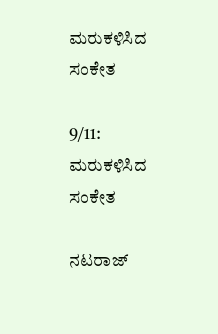ಮರುಕಳಿಸಿದ ಸಂಕೇತ

9/11: ಮರುಕಳಿಸಿದ ಸಂಕೇತ

ನಟರಾಜ್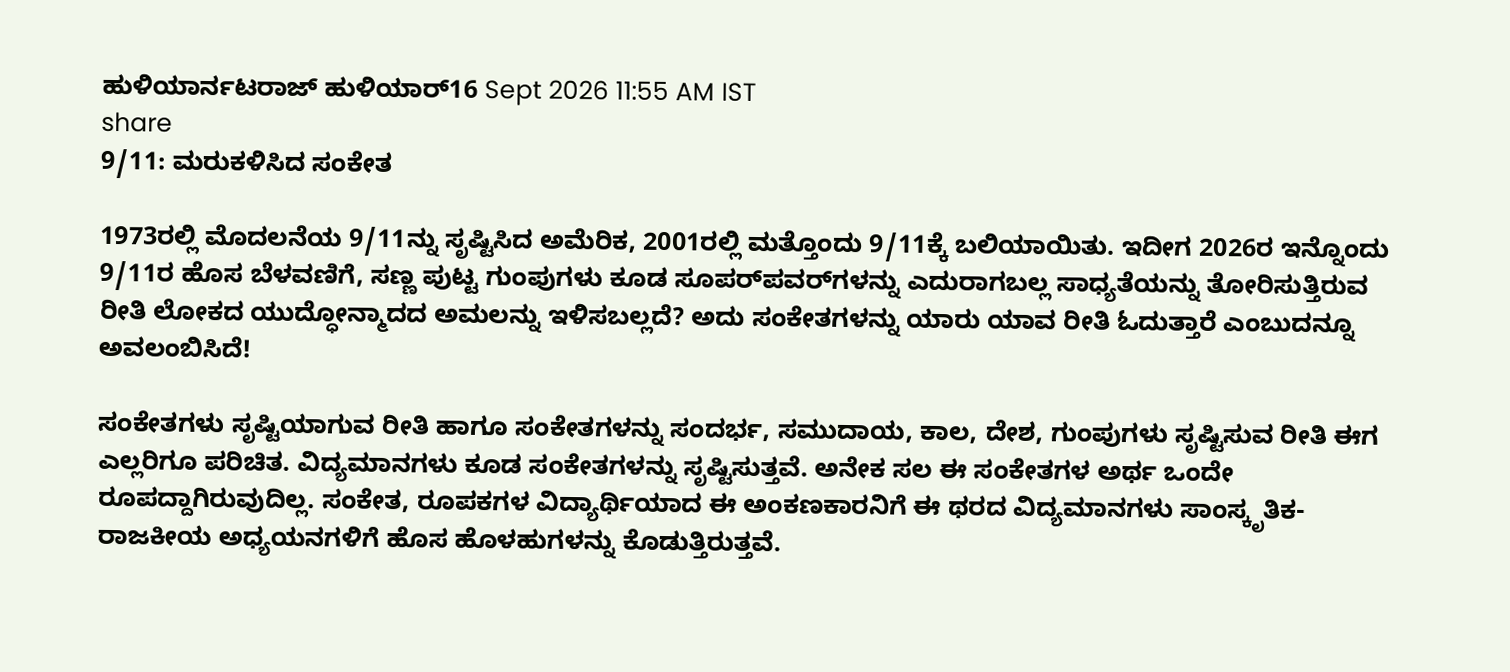ಹುಳಿಯಾರ್ನಟರಾಜ್ ಹುಳಿಯಾರ್16 Sept 2026 11:55 AM IST
share
9/11: ಮರುಕಳಿಸಿದ ಸಂಕೇತ

1973ರಲ್ಲಿ ಮೊದಲನೆಯ 9/11ನ್ನು ಸೃಷ್ಟಿಸಿದ ಅಮೆರಿಕ, 2001ರಲ್ಲಿ ಮತ್ತೊಂದು 9/11ಕ್ಕೆ ಬಲಿಯಾಯಿತು. ಇದೀಗ 2026ರ ಇನ್ನೊಂದು 9/11ರ ಹೊಸ ಬೆಳವಣಿಗೆ, ಸಣ್ಣ ಪುಟ್ಟ ಗುಂಪುಗಳು ಕೂಡ ಸೂಪರ್‌ಪವರ್‌ಗಳನ್ನು ಎದುರಾಗಬಲ್ಲ ಸಾಧ್ಯತೆಯನ್ನು ತೋರಿಸುತ್ತಿರುವ ರೀತಿ ಲೋಕದ ಯುದ್ಧೋನ್ಮಾದದ ಅಮಲನ್ನು ಇಳಿಸಬಲ್ಲದೆ? ಅದು ಸಂಕೇತಗಳನ್ನು ಯಾರು ಯಾವ ರೀತಿ ಓದುತ್ತಾರೆ ಎಂಬುದನ್ನೂ ಅವಲಂಬಿಸಿದೆ!

ಸಂಕೇತಗಳು ಸೃಷ್ಟಿಯಾಗುವ ರೀತಿ ಹಾಗೂ ಸಂಕೇತಗಳನ್ನು ಸಂದರ್ಭ, ಸಮುದಾಯ, ಕಾಲ, ದೇಶ, ಗುಂಪುಗಳು ಸೃಷ್ಟಿಸುವ ರೀತಿ ಈಗ ಎಲ್ಲರಿಗೂ ಪರಿಚಿತ. ವಿದ್ಯಮಾನಗಳು ಕೂಡ ಸಂಕೇತಗಳನ್ನು ಸೃಷ್ಟಿಸುತ್ತವೆ. ಅನೇಕ ಸಲ ಈ ಸಂಕೇತಗಳ ಅರ್ಥ ಒಂದೇ ರೂಪದ್ದಾಗಿರುವುದಿಲ್ಲ. ಸಂಕೇತ, ರೂಪಕಗಳ ವಿದ್ಯಾರ್ಥಿಯಾದ ಈ ಅಂಕಣಕಾರನಿಗೆ ಈ ಥರದ ವಿದ್ಯಮಾನಗಳು ಸಾಂಸ್ಕೃತಿಕ-ರಾಜಕೀಯ ಅಧ್ಯಯನಗಳಿಗೆ ಹೊಸ ಹೊಳಹುಗಳನ್ನು ಕೊಡುತ್ತಿರುತ್ತವೆ.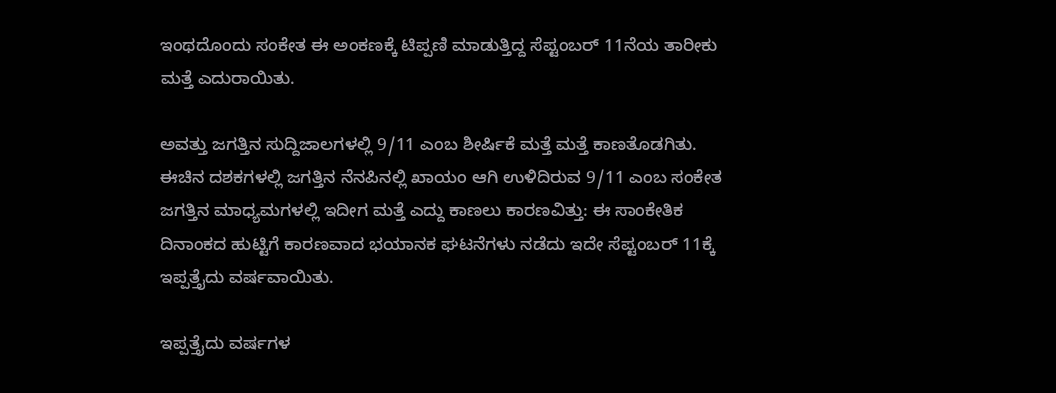ಇಂಥದೊಂದು ಸಂಕೇತ ಈ ಅಂಕಣಕ್ಕೆ ಟಿಪ್ಪಣಿ ಮಾಡುತ್ತಿದ್ದ ಸೆಪ್ಟಂಬರ್ 11ನೆಯ ತಾರೀಕು ಮತ್ತೆ ಎದುರಾಯಿತು.

ಅವತ್ತು ಜಗತ್ತಿನ ಸುದ್ದಿಜಾಲಗಳಲ್ಲಿ 9/11 ಎಂಬ ಶೀರ್ಷಿಕೆ ಮತ್ತೆ ಮತ್ತೆ ಕಾಣತೊಡಗಿತು. ಈಚಿನ ದಶಕಗಳಲ್ಲಿ ಜಗತ್ತಿನ ನೆನಪಿನಲ್ಲಿ ಖಾಯಂ ಆಗಿ ಉಳಿದಿರುವ 9/11 ಎಂಬ ಸಂಕೇತ ಜಗತ್ತಿನ ಮಾಧ್ಯಮಗಳಲ್ಲಿ ಇದೀಗ ಮತ್ತೆ ಎದ್ದು ಕಾಣಲು ಕಾರಣವಿತ್ತು: ಈ ಸಾಂಕೇತಿಕ ದಿನಾಂಕದ ಹುಟ್ಟಿಗೆ ಕಾರಣವಾದ ಭಯಾನಕ ಘಟನೆಗಳು ನಡೆದು ಇದೇ ಸೆಪ್ಟಂಬರ್ 11ಕ್ಕೆ ಇಪ್ಪತ್ತೈದು ವರ್ಷವಾಯಿತು.

ಇಪ್ಪತ್ತೈದು ವರ್ಷಗಳ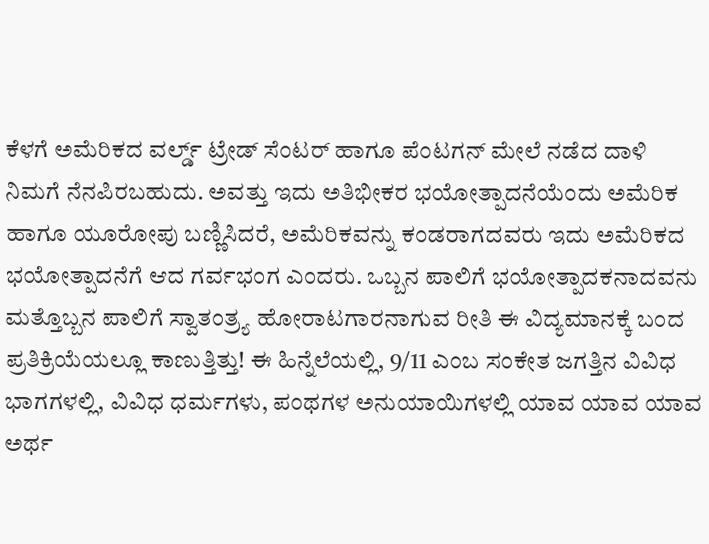ಕೆಳಗೆ ಅಮೆರಿಕದ ವರ್ಲ್ಡ್ ಟ್ರೇಡ್ ಸೆಂಟರ್ ಹಾಗೂ ಪೆಂಟಗನ್ ಮೇಲೆ ನಡೆದ ದಾಳಿ ನಿಮಗೆ ನೆನಪಿರಬಹುದು. ಅವತ್ತು ಇದು ಅತಿಭೀಕರ ಭಯೋತ್ಪಾದನೆಯೆಂದು ಅಮೆರಿಕ ಹಾಗೂ ಯೂರೋಪು ಬಣ್ಣಿಸಿದರೆ, ಅಮೆರಿಕವನ್ನು ಕಂಡರಾಗದವರು ಇದು ಅಮೆರಿಕದ ಭಯೋತ್ಪಾದನೆಗೆ ಆದ ಗರ್ವಭಂಗ ಎಂದರು. ಒಬ್ಬನ ಪಾಲಿಗೆ ಭಯೋತ್ಪಾದಕನಾದವನು ಮತ್ತೊಬ್ಬನ ಪಾಲಿಗೆ ಸ್ವಾತಂತ್ರ್ಯ ಹೋರಾಟಗಾರನಾಗುವ ರೀತಿ ಈ ವಿದ್ಯಮಾನಕ್ಕೆ ಬಂದ ಪ್ರತಿಕ್ರಿಯೆಯಲ್ಲೂ ಕಾಣುತ್ತಿತ್ತು! ಈ ಹಿನ್ನೆಲೆಯಲ್ಲಿ, 9/11 ಎಂಬ ಸಂಕೇತ ಜಗತ್ತಿನ ವಿವಿಧ ಭಾಗಗಳಲ್ಲಿ, ವಿವಿಧ ಧರ್ಮಗಳು, ಪಂಥಗಳ ಅನುಯಾಯಿಗಳಲ್ಲಿ ಯಾವ ಯಾವ ಯಾವ ಅರ್ಥ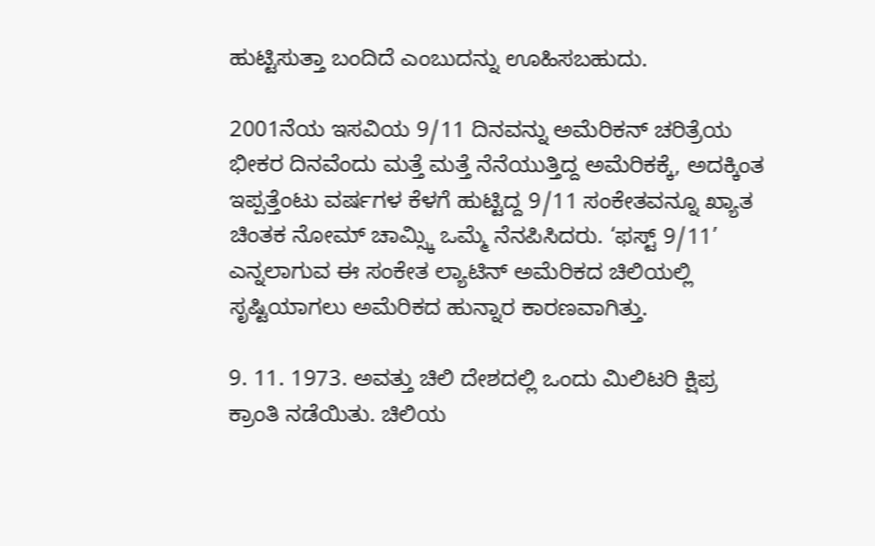ಹುಟ್ಟಿಸುತ್ತಾ ಬಂದಿದೆ ಎಂಬುದನ್ನು ಊಹಿಸಬಹುದು.

2001ನೆಯ ಇಸವಿಯ 9/11 ದಿನವನ್ನು ಅಮೆರಿಕನ್ ಚರಿತ್ರೆಯ ಭೀಕರ ದಿನವೆಂದು ಮತ್ತೆ ಮತ್ತೆ ನೆನೆಯುತ್ತಿದ್ದ ಅಮೆರಿಕಕ್ಕೆ, ಅದಕ್ಕಿಂತ ಇಪ್ಪತ್ತೆಂಟು ವರ್ಷಗಳ ಕೆಳಗೆ ಹುಟ್ಟಿದ್ದ 9/11 ಸಂಕೇತವನ್ನೂ ಖ್ಯಾತ ಚಿಂತಕ ನೋಮ್ ಚಾಮ್ಸ್ಕಿ ಒಮ್ಮೆ ನೆನಪಿಸಿದರು. ‘ಫಸ್ಟ್ 9/11’ ಎನ್ನಲಾಗುವ ಈ ಸಂಕೇತ ಲ್ಯಾಟಿನ್ ಅಮೆರಿಕದ ಚಿಲಿಯಲ್ಲಿ ಸೃಷ್ಟಿಯಾಗಲು ಅಮೆರಿಕದ ಹುನ್ನಾರ ಕಾರಣವಾಗಿತ್ತು.

9. 11. 1973. ಅವತ್ತು ಚಿಲಿ ದೇಶದಲ್ಲಿ ಒಂದು ಮಿಲಿಟರಿ ಕ್ಷಿಪ್ರ ಕ್ರಾಂತಿ ನಡೆಯಿತು. ಚಿಲಿಯ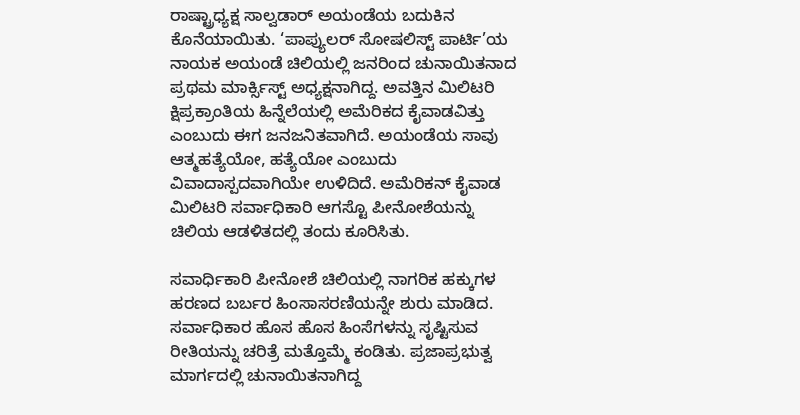ರಾಷ್ಟ್ರಾಧ್ಯಕ್ಷ ಸಾಲ್ವಡಾರ್ ಅಯಂಡೆಯ ಬದುಕಿನ ಕೊನೆಯಾಯಿತು. ‘ಪಾಪ್ಯುಲರ್ ಸೋಷಲಿಸ್ಟ್ ಪಾರ್ಟಿ’ಯ ನಾಯಕ ಅಯಂಡೆ ಚಿಲಿಯಲ್ಲಿ ಜನರಿಂದ ಚುನಾಯಿತನಾದ ಪ್ರಥಮ ಮಾರ್ಕ್ಸಿಸ್ಟ್ ಅಧ್ಯಕ್ಷನಾಗಿದ್ದ. ಅವತ್ತಿನ ಮಿಲಿಟರಿ ಕ್ಷಿಪ್ರಕ್ರಾಂತಿಯ ಹಿನ್ನೆಲೆಯಲ್ಲಿ ಅಮೆರಿಕದ ಕೈವಾಡವಿತ್ತು ಎಂಬುದು ಈಗ ಜನಜನಿತವಾಗಿದೆ. ಅಯಂಡೆಯ ಸಾವು ಆತ್ಮಹತ್ಯೆಯೋ, ಹತ್ಯೆಯೋ ಎಂಬುದು ವಿವಾದಾಸ್ಪದವಾಗಿಯೇ ಉಳಿದಿದೆ. ಅಮೆರಿಕನ್ ಕೈವಾಡ ಮಿಲಿಟರಿ ಸರ್ವಾಧಿಕಾರಿ ಆಗಸ್ಟೊ ಪೀನೋಶೆಯನ್ನು ಚಿಲಿಯ ಆಡಳಿತದಲ್ಲಿ ತಂದು ಕೂರಿಸಿತು.

ಸವಾರ್ಧಿಕಾರಿ ಪೀನೋಶೆ ಚಿಲಿಯಲ್ಲಿ ನಾಗರಿಕ ಹಕ್ಕುಗಳ ಹರಣದ ಬರ್ಬರ ಹಿಂಸಾಸರಣಿಯನ್ನೇ ಶುರು ಮಾಡಿದ. ಸರ್ವಾಧಿಕಾರ ಹೊಸ ಹೊಸ ಹಿಂಸೆಗಳನ್ನು ಸೃಷ್ಟಿಸುವ ರೀತಿಯನ್ನು ಚರಿತ್ರೆ ಮತ್ತೊಮ್ಮೆ ಕಂಡಿತು. ಪ್ರಜಾಪ್ರಭುತ್ವ ಮಾರ್ಗದಲ್ಲಿ ಚುನಾಯಿತನಾಗಿದ್ದ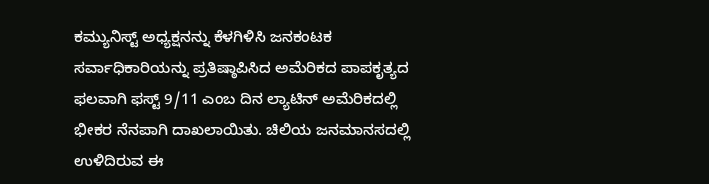ಕಮ್ಯುನಿಸ್ಟ್ ಅಧ್ಯಕ್ಷನನ್ನು ಕೆಳಗಿಳಿಸಿ ಜನಕಂಟಕ ಸರ್ವಾಧಿಕಾರಿಯನ್ನು ಪ್ರತಿಷ್ಠಾಪಿಸಿದ ಅಮೆರಿಕದ ಪಾಪಕೃತ್ಯದ ಫಲವಾಗಿ ಫಸ್ಟ್ 9/11 ಎಂಬ ದಿನ ಲ್ಯಾಟಿನ್ ಅಮೆರಿಕದಲ್ಲಿ ಭೀಕರ ನೆನಪಾಗಿ ದಾಖಲಾಯಿತು. ಚಿಲಿಯ ಜನಮಾನಸದಲ್ಲಿ ಉಳಿದಿರುವ ಈ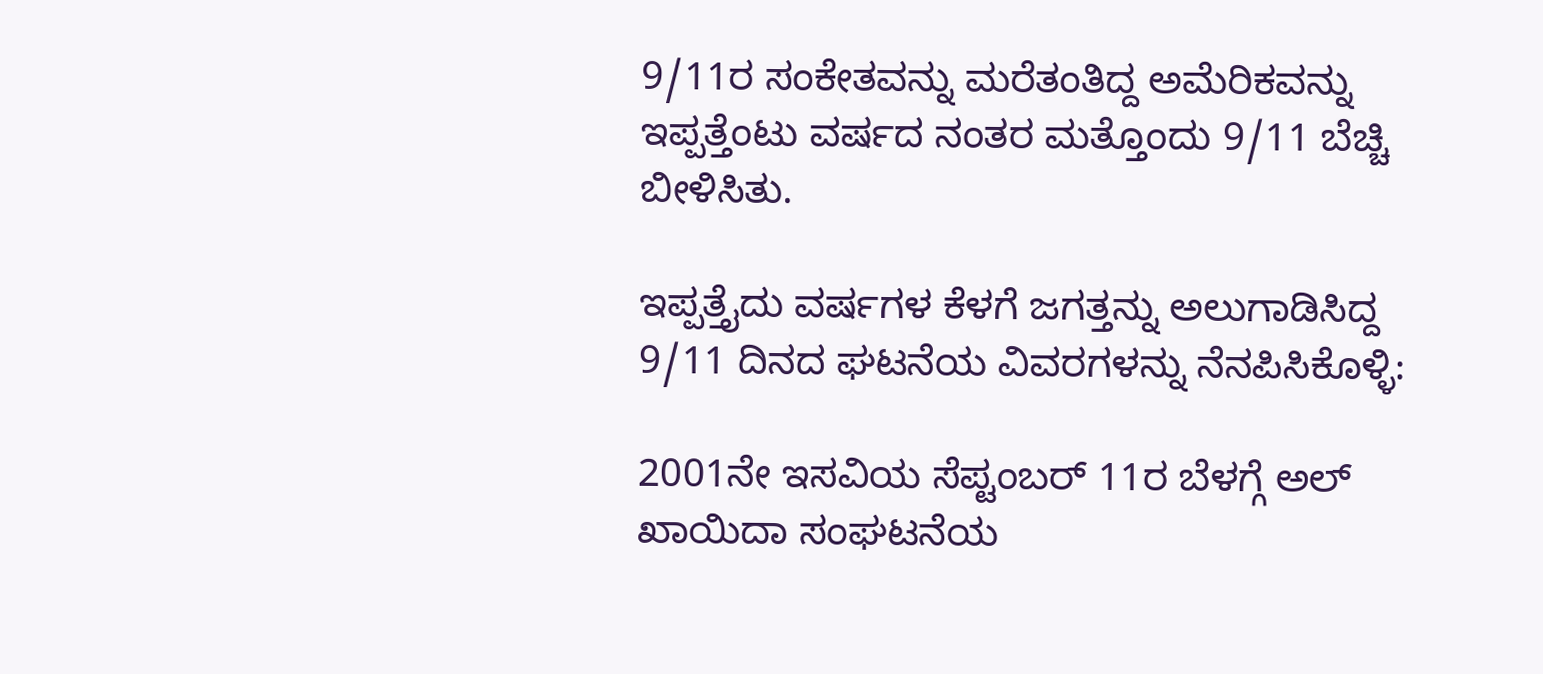9/11ರ ಸಂಕೇತವನ್ನು ಮರೆತಂತಿದ್ದ ಅಮೆರಿಕವನ್ನು ಇಪ್ಪತ್ತೆಂಟು ವರ್ಷದ ನಂತರ ಮತ್ತೊಂದು 9/11 ಬೆಚ್ಚಿ ಬೀಳಿಸಿತು.

ಇಪ್ಪತ್ತೈದು ವರ್ಷಗಳ ಕೆಳಗೆ ಜಗತ್ತನ್ನು ಅಲುಗಾಡಿಸಿದ್ದ 9/11 ದಿನದ ಘಟನೆಯ ವಿವರಗಳನ್ನು ನೆನಪಿಸಿಕೊಳ್ಳಿ:

2001ನೇ ಇಸವಿಯ ಸೆಪ್ಟಂಬರ್ 11ರ ಬೆಳಗ್ಗೆ ಅಲ್ ಖಾಯಿದಾ ಸಂಘಟನೆಯ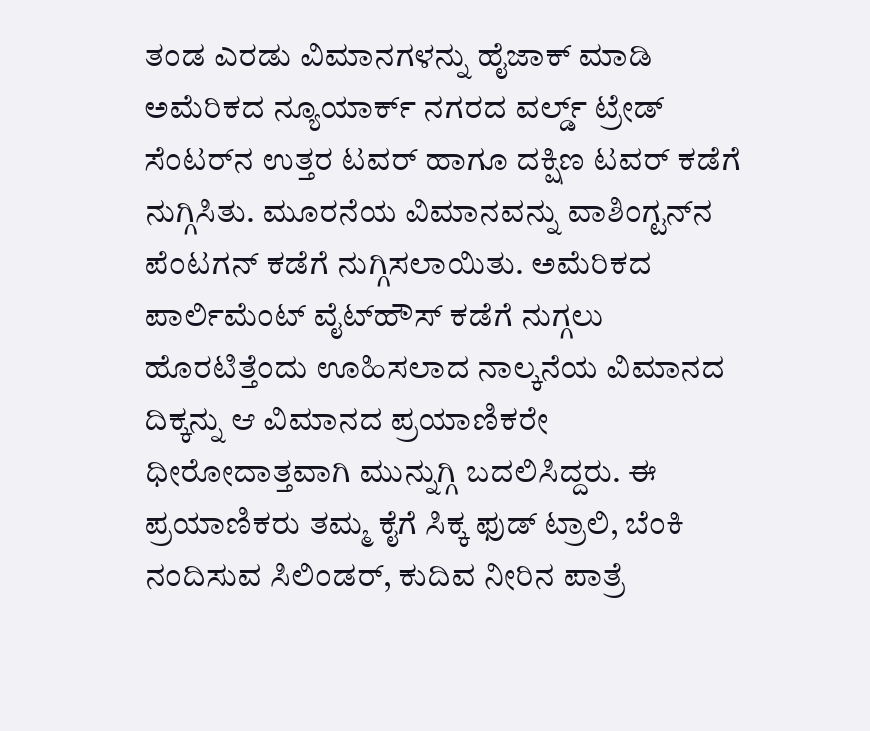ತಂಡ ಎರಡು ವಿಮಾನಗಳನ್ನು ಹೈಜಾಕ್ ಮಾಡಿ ಅಮೆರಿಕದ ನ್ಯೂಯಾರ್ಕ್ ನಗರದ ವರ್ಲ್ಡ್ ಟ್ರೇಡ್ ಸೆಂಟರ್‌ನ ಉತ್ತರ ಟವರ್ ಹಾಗೂ ದಕ್ಷಿಣ ಟವರ್ ಕಡೆಗೆ ನುಗ್ಗಿಸಿತು. ಮೂರನೆಯ ವಿಮಾನವನ್ನು ವಾಶಿಂಗ್ಟನ್‌ನ ಪೆಂಟಗನ್ ಕಡೆಗೆ ನುಗ್ಗಿಸಲಾಯಿತು. ಅಮೆರಿಕದ ಪಾರ್ಲಿಮೆಂಟ್ ವೈಟ್‌ಹೌಸ್ ಕಡೆಗೆ ನುಗ್ಗಲು ಹೊರಟಿತ್ತೆಂದು ಊಹಿಸಲಾದ ನಾಲ್ಕನೆಯ ವಿಮಾನದ ದಿಕ್ಕನ್ನು ಆ ವಿಮಾನದ ಪ್ರಯಾಣಿಕರೇ ಧೀರೋದಾತ್ತವಾಗಿ ಮುನ್ನುಗ್ಗಿ ಬದಲಿಸಿದ್ದರು. ಈ ಪ್ರಯಾಣಿಕರು ತಮ್ಮ ಕೈಗೆ ಸಿಕ್ಕ ಫುಡ್ ಟ್ರಾಲಿ, ಬೆಂಕಿ ನಂದಿಸುವ ಸಿಲಿಂಡರ್, ಕುದಿವ ನೀರಿನ ಪಾತ್ರೆ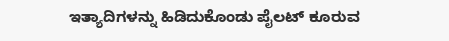ಇತ್ಯಾದಿಗಳನ್ನು ಹಿಡಿದುಕೊಂಡು ಪೈಲಟ್ ಕೂರುವ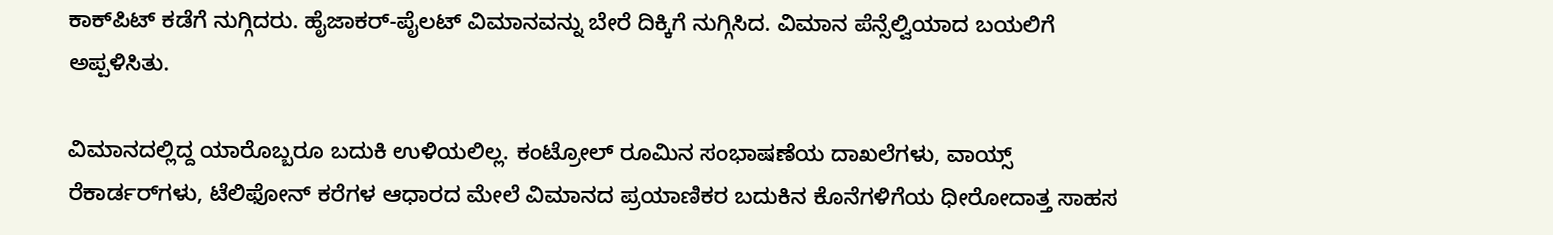ಕಾಕ್‌ಪಿಟ್ ಕಡೆಗೆ ನುಗ್ಗಿದರು. ಹೈಜಾಕರ್-ಪೈಲಟ್ ವಿಮಾನವನ್ನು ಬೇರೆ ದಿಕ್ಕಿಗೆ ನುಗ್ಗಿಸಿದ. ವಿಮಾನ ಪೆನ್ಸೆಲ್ವಿಯಾದ ಬಯಲಿಗೆ ಅಪ್ಪಳಿಸಿತು.

ವಿಮಾನದಲ್ಲಿದ್ದ ಯಾರೊಬ್ಬರೂ ಬದುಕಿ ಉಳಿಯಲಿಲ್ಲ. ಕಂಟ್ರೋಲ್ ರೂಮಿನ ಸಂಭಾಷಣೆಯ ದಾಖಲೆಗಳು, ವಾಯ್ಸ್ ರೆಕಾರ್ಡರ್‌ಗಳು, ಟೆಲಿಫೋನ್ ಕರೆಗಳ ಆಧಾರದ ಮೇಲೆ ವಿಮಾನದ ಪ್ರಯಾಣಿಕರ ಬದುಕಿನ ಕೊನೆಗಳಿಗೆಯ ಧೀರೋದಾತ್ತ ಸಾಹಸ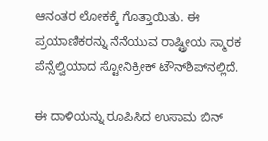ಆನಂತರ ಲೋಕಕ್ಕೆ ಗೊತ್ತಾಯಿತು. ಈ ಪ್ರಯಾಣಿಕರನ್ನು ನೆನೆಯುವ ರಾಷ್ಟ್ರೀಯ ಸ್ಮಾರಕ ಪೆನ್ಸೆಲ್ವಿಯಾದ ಸ್ಟೋನಿಕ್ರೀಕ್ ಟೌನ್‌ಶಿಪ್‌ನಲ್ಲಿದೆ.

ಈ ದಾಳಿಯನ್ನು ರೂಪಿಸಿದ ಉಸಾಮ ಬಿನ್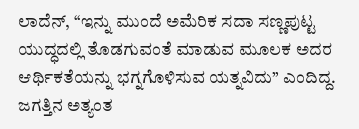ಲಾದೆನ್, ‘‘ಇನ್ನು ಮುಂದೆ ಅಮೆರಿಕ ಸದಾ ಸಣ್ಣಪುಟ್ಟ ಯುದ್ಧದಲ್ಲಿ ತೊಡಗುವಂತೆ ಮಾಡುವ ಮೂಲಕ ಅದರ ಆರ್ಥಿಕತೆಯನ್ನು ಭಗ್ನಗೊಳಿಸುವ ಯತ್ನವಿದು’’ ಎಂದಿದ್ದ. ಜಗತ್ತಿನ ಅತ್ಯಂತ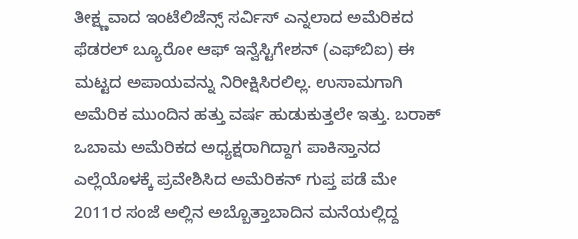ತೀಕ್ಷ್ಣವಾದ ಇಂಟೆಲಿಜೆನ್ಸ್ ಸರ್ವಿಸ್ ಎನ್ನಲಾದ ಅಮೆರಿಕದ ಫೆಡರಲ್ ಬ್ಯೂರೋ ಆಫ್ ಇನ್ವೆಸ್ಟಿಗೇಶನ್ (ಎಫ್‌ಬಿಐ) ಈ ಮಟ್ಟದ ಅಪಾಯವನ್ನು ನಿರೀಕ್ಷಿಸಿರಲಿಲ್ಲ. ಉಸಾಮಗಾಗಿ ಅಮೆರಿಕ ಮುಂದಿನ ಹತ್ತು ವರ್ಷ ಹುಡುಕುತ್ತಲೇ ಇತ್ತು. ಬರಾಕ್ ಒಬಾಮ ಅಮೆರಿಕದ ಅಧ್ಯಕ್ಷರಾಗಿದ್ದಾಗ ಪಾಕಿಸ್ತಾನದ ಎಲ್ಲೆಯೊಳಕ್ಕೆ ಪ್ರವೇಶಿಸಿದ ಅಮೆರಿಕನ್ ಗುಪ್ತ ಪಡೆ ಮೇ 2011ರ ಸಂಜೆ ಅಲ್ಲಿನ ಅಬ್ಬೊತ್ತಾಬಾದಿನ ಮನೆಯಲ್ಲಿದ್ದ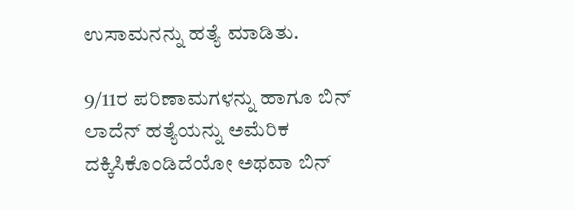ಉಸಾಮನನ್ನು ಹತ್ಯೆ ಮಾಡಿತು.

9/11ರ ಪರಿಣಾಮಗಳನ್ನು ಹಾಗೂ ಬಿನ್ ಲಾದೆನ್ ಹತ್ಯೆಯನ್ನು ಅಮೆರಿಕ ದಕ್ಕಿಸಿಕೊಂಡಿದೆಯೋ ಅಥವಾ ಬಿನ್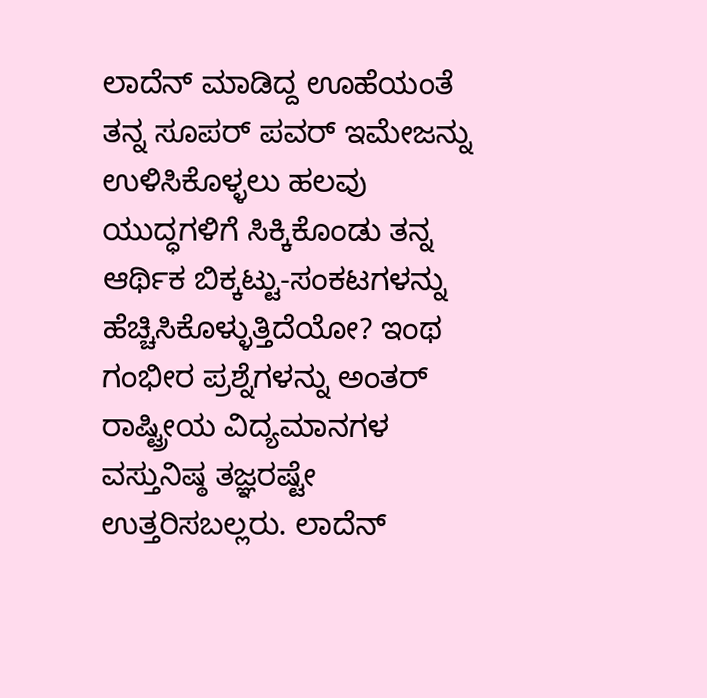ಲಾದೆನ್ ಮಾಡಿದ್ದ ಊಹೆಯಂತೆ ತನ್ನ ಸೂಪರ್ ಪವರ್ ಇಮೇಜನ್ನು ಉಳಿಸಿಕೊಳ್ಳಲು ಹಲವು ಯುದ್ಧಗಳಿಗೆ ಸಿಕ್ಕಿಕೊಂಡು ತನ್ನ ಆರ್ಥಿಕ ಬಿಕ್ಕಟ್ಟು-ಸಂಕಟಗಳನ್ನು ಹೆಚ್ಚಿಸಿಕೊಳ್ಳುತ್ತಿದೆಯೋ? ಇಂಥ ಗಂಭೀರ ಪ್ರಶ್ನೆಗಳನ್ನು ಅಂತರ್ ರಾಷ್ಟ್ರೀಯ ವಿದ್ಯಮಾನಗಳ ವಸ್ತುನಿಷ್ಠ ತಜ್ಞರಷ್ಟೇ ಉತ್ತರಿಸಬಲ್ಲರು. ಲಾದೆನ್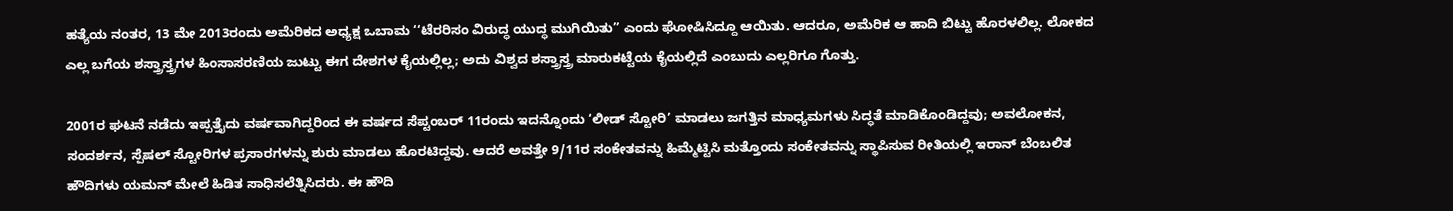ಹತ್ಯೆಯ ನಂತರ, 13 ಮೇ 2013ರಂದು ಅಮೆರಿಕದ ಅಧ್ಯಕ್ಷ ಒಬಾಮ ‘‘ಟೆರರಿಸಂ ವಿರುದ್ಧ ಯುದ್ಧ ಮುಗಿಯಿತು’’ ಎಂದು ಘೋಷಿಸಿದ್ದೂ ಆಯಿತು. ಆದರೂ, ಅಮೆರಿಕ ಆ ಹಾದಿ ಬಿಟ್ಟು ಹೊರಳಲಿಲ್ಲ. ಲೋಕದ ಎಲ್ಲ ಬಗೆಯ ಶಸ್ತ್ರಾಸ್ತ್ರಗಳ ಹಿಂಸಾಸರಣಿಯ ಜುಟ್ಟು ಈಗ ದೇಶಗಳ ಕೈಯಲ್ಲಿಲ್ಲ; ಅದು ವಿಶ್ವದ ಶಸ್ತ್ರಾಸ್ತ್ರ ಮಾರುಕಟ್ಟೆಯ ಕೈಯಲ್ಲಿದೆ ಎಂಬುದು ಎಲ್ಲರಿಗೂ ಗೊತ್ತು.

2001ರ ಘಟನೆ ನಡೆದು ಇಪ್ಪತ್ತೈದು ವರ್ಷವಾಗಿದ್ದರಿಂದ ಈ ವರ್ಷದ ಸೆಪ್ಟಂಬರ್ 11ರಂದು ಇದನ್ನೊಂದು ‘ಲೀಡ್ ಸ್ಟೋರಿ’ ಮಾಡಲು ಜಗತ್ತಿನ ಮಾಧ್ಯಮಗಳು ಸಿದ್ಧತೆ ಮಾಡಿಕೊಂಡಿದ್ದವು; ಅವಲೋಕನ, ಸಂದರ್ಶನ, ಸ್ಪೆಷಲ್ ಸ್ಟೋರಿಗಳ ಪ್ರಸಾರಗಳನ್ನು ಶುರು ಮಾಡಲು ಹೊರಟಿದ್ದವು. ಆದರೆ ಅವತ್ತೇ 9/11ರ ಸಂಕೇತವನ್ನು ಹಿಮ್ಮೆಟ್ಟಿಸಿ ಮತ್ತೊಂದು ಸಂಕೇತವನ್ನು ಸ್ಥಾಪಿಸುವ ರೀತಿಯಲ್ಲಿ ಇರಾನ್ ಬೆಂಬಲಿತ ಹೌದಿಗಳು ಯಮನ್ ಮೇಲೆ ಹಿಡಿತ ಸಾಧಿಸಲೆತ್ನಿಸಿದರು. ಈ ಹೌದಿ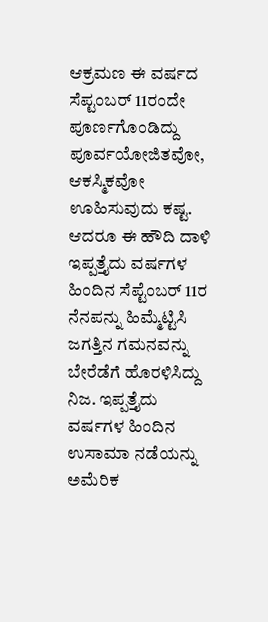ಆಕ್ರಮಣ ಈ ವರ್ಷದ ಸೆಪ್ಟಂಬರ್ 11ರಂದೇ ಪೂರ್ಣಗೊಂಡಿದ್ದು ಪೂರ್ವಯೋಜಿತವೋ, ಆಕಸ್ಮಿಕವೋ ಊಹಿಸುವುದು ಕಷ್ಟ. ಆದರೂ ಈ ಹೌದಿ ದಾಳಿ ಇಪ್ಪತ್ತೈದು ವರ್ಷಗಳ ಹಿಂದಿನ ಸೆಪ್ಟೆಂಬರ್ 11ರ ನೆನಪನ್ನು ಹಿಮ್ಮೆಟ್ಟಿಸಿ ಜಗತ್ತಿನ ಗಮನವನ್ನು ಬೇರೆಡೆಗೆ ಹೊರಳಿಸಿದ್ದು ನಿಜ. ಇಪ್ಪತ್ತೈದು ವರ್ಷಗಳ ಹಿಂದಿನ ಉಸಾಮಾ ನಡೆಯನ್ನು ಅಮೆರಿಕ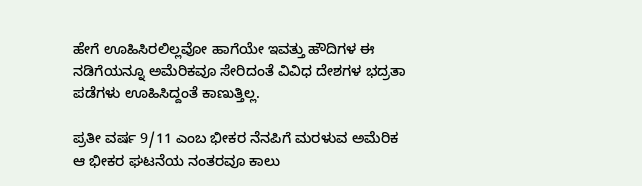ಹೇಗೆ ಊಹಿಸಿರಲಿಲ್ಲವೋ ಹಾಗೆಯೇ ಇವತ್ತು ಹೌದಿಗಳ ಈ ನಡಿಗೆಯನ್ನೂ ಅಮೆರಿಕವೂ ಸೇರಿದಂತೆ ವಿವಿಧ ದೇಶಗಳ ಭದ್ರತಾ ಪಡೆಗಳು ಊಹಿಸಿದ್ದಂತೆ ಕಾಣುತ್ತಿಲ್ಲ.

ಪ್ರತೀ ವರ್ಷ 9/11 ಎಂಬ ಭೀಕರ ನೆನಪಿಗೆ ಮರಳುವ ಅಮೆರಿಕ ಆ ಭೀಕರ ಘಟನೆಯ ನಂತರವೂ ಕಾಲು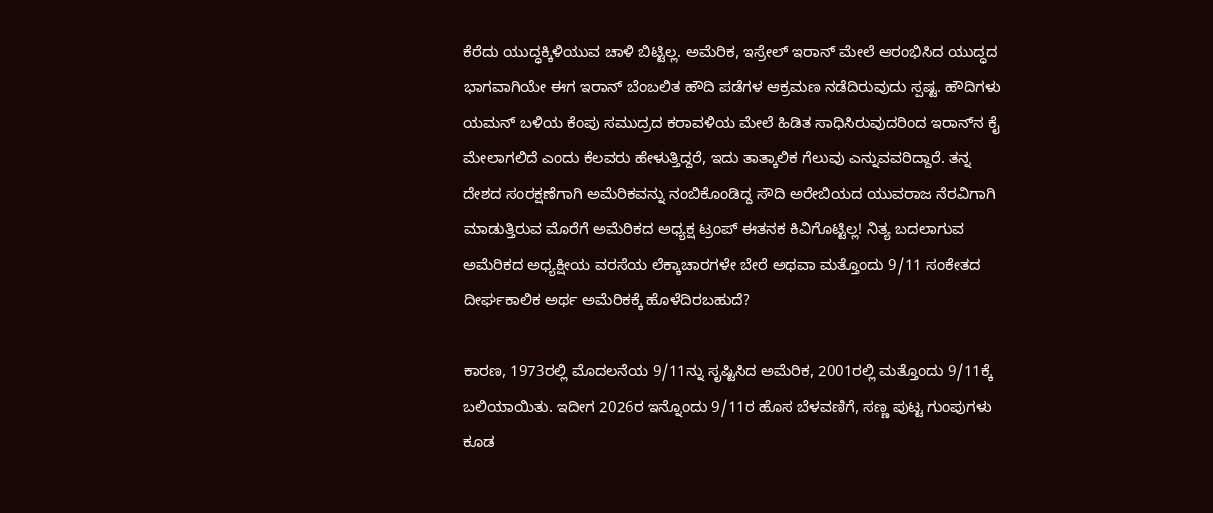ಕೆರೆದು ಯುದ್ಧಕ್ಕಿಳಿಯುವ ಚಾಳಿ ಬಿಟ್ಟಿಲ್ಲ. ಅಮೆರಿಕ, ಇಸ್ರೇಲ್ ಇರಾನ್ ಮೇಲೆ ಆರಂಭಿಸಿದ ಯುದ್ಧದ ಭಾಗವಾಗಿಯೇ ಈಗ ಇರಾನ್ ಬೆಂಬಲಿತ ಹೌದಿ ಪಡೆಗಳ ಆಕ್ರಮಣ ನಡೆದಿರುವುದು ಸ್ಪಷ್ಟ. ಹೌದಿಗಳು ಯಮನ್ ಬಳಿಯ ಕೆಂಪು ಸಮುದ್ರದ ಕರಾವಳಿಯ ಮೇಲೆ ಹಿಡಿತ ಸಾಧಿಸಿರುವುದರಿಂದ ಇರಾನ್‌ನ ಕೈ ಮೇಲಾಗಲಿದೆ ಎಂದು ಕೆಲವರು ಹೇಳುತ್ತಿದ್ದರೆ, ಇದು ತಾತ್ಕಾಲಿಕ ಗೆಲುವು ಎನ್ನುವವರಿದ್ದಾರೆ. ತನ್ನ ದೇಶದ ಸಂರಕ್ಷಣೆಗಾಗಿ ಅಮೆರಿಕವನ್ನು ನಂಬಿಕೊಂಡಿದ್ದ ಸೌದಿ ಅರೇಬಿಯದ ಯುವರಾಜ ನೆರವಿಗಾಗಿ ಮಾಡುತ್ತಿರುವ ಮೊರೆಗೆ ಅಮೆರಿಕದ ಅಧ್ಯಕ್ಷ ಟ್ರಂಪ್ ಈತನಕ ಕಿವಿಗೊಟ್ಟಿಲ್ಲ! ನಿತ್ಯ ಬದಲಾಗುವ ಅಮೆರಿಕದ ಅಧ್ಯಕ್ಷೀಯ ವರಸೆಯ ಲೆಕ್ಕಾಚಾರಗಳೇ ಬೇರೆ ಅಥವಾ ಮತ್ತೊಂದು 9/11 ಸಂಕೇತದ ದೀರ್ಘಕಾಲಿಕ ಅರ್ಥ ಅಮೆರಿಕಕ್ಕೆ ಹೊಳೆದಿರಬಹುದೆ?

ಕಾರಣ, 1973ರಲ್ಲಿ ಮೊದಲನೆಯ 9/11ನ್ನು ಸೃಷ್ಟಿಸಿದ ಅಮೆರಿಕ, 2001ರಲ್ಲಿ ಮತ್ತೊಂದು 9/11ಕ್ಕೆ ಬಲಿಯಾಯಿತು. ಇದೀಗ 2026ರ ಇನ್ನೊಂದು 9/11ರ ಹೊಸ ಬೆಳವಣಿಗೆ, ಸಣ್ಣ ಪುಟ್ಟ ಗುಂಪುಗಳು ಕೂಡ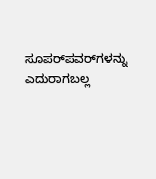ಸೂಪರ್‌ಪವರ್‌ಗಳನ್ನು ಎದುರಾಗಬಲ್ಲ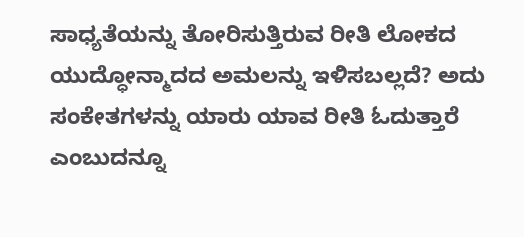ಸಾಧ್ಯತೆಯನ್ನು ತೋರಿಸುತ್ತಿರುವ ರೀತಿ ಲೋಕದ ಯುದ್ಧೋನ್ಮಾದದ ಅಮಲನ್ನು ಇಳಿಸಬಲ್ಲದೆ? ಅದು ಸಂಕೇತಗಳನ್ನು ಯಾರು ಯಾವ ರೀತಿ ಓದುತ್ತಾರೆ ಎಂಬುದನ್ನೂ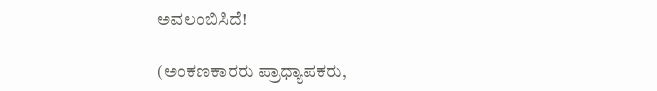ಅವಲಂಬಿಸಿದೆ!

(ಅಂಕಣಕಾರರು ಪ್ರಾಧ್ಯಾಪಕರು,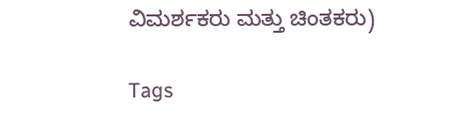ವಿಮರ್ಶಕರು ಮತ್ತು ಚಿಂತಕರು)

Tags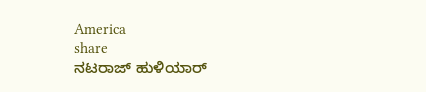America
share
ನಟರಾಜ್ ಹುಳಿಯಾರ್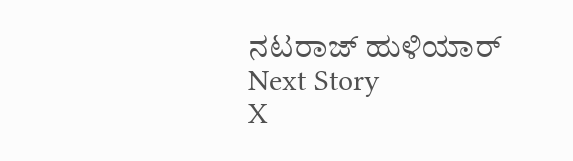ನಟರಾಜ್ ಹುಳಿಯಾರ್
Next Story
X